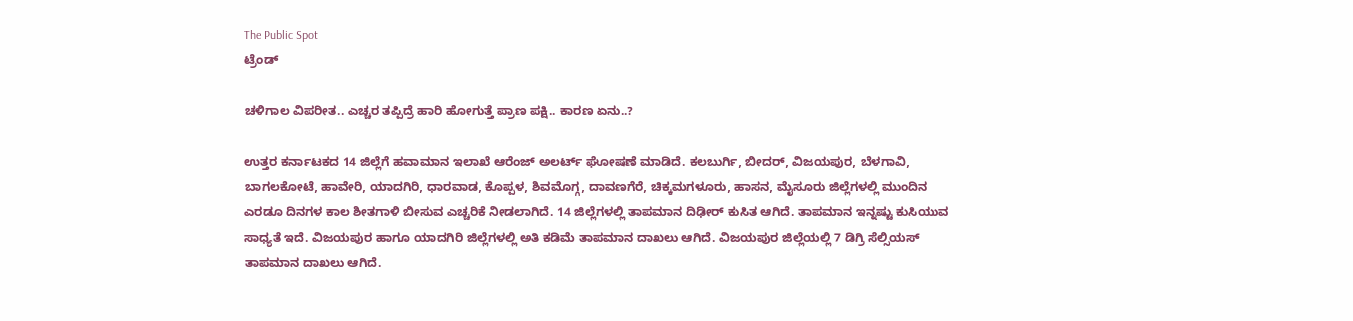The Public Spot
ಟ್ರೆಂಡ್

ಚಳಿಗಾಲ ವಿಪರೀತ.. ಎಚ್ಚರ ತಪ್ಪಿದ್ರೆ ಹಾರಿ ಹೋಗುತ್ತೆ ಪ್ರಾಣ ಪಕ್ಷಿ.. ಕಾರಣ ಏನು..?

ಉತ್ತರ ಕರ್ನಾಟಕದ 14 ಜಿಲ್ಲೆಗೆ ಹವಾಮಾನ ಇಲಾಖೆ ಆರೆಂಜ್ ಅಲರ್ಟ್ ಘೋಷಣೆ ಮಾಡಿದೆ. ಕಲಬುರ್ಗಿ, ಬೀದರ್, ವಿಜಯಪುರ, ಬೆಳಗಾವಿ, ಬಾಗಲಕೋಟೆ, ಹಾವೇರಿ, ಯಾದಗಿರಿ, ಧಾರವಾಡ, ಕೊಪ್ಪಳ, ಶಿವಮೊಗ್ಗ, ದಾವಣಗೆರೆ, ಚಿಕ್ಕಮಗಳೂರು, ಹಾಸನ, ಮೈಸೂರು ಜಿಲ್ಲೆಗಳಲ್ಲಿ ಮುಂದಿನ ಎರಡೂ ದಿನಗಳ ಕಾಲ ಶೀತಗಾಳಿ ಬೀಸುವ ಎಚ್ಚರಿಕೆ ನೀಡಲಾಗಿದೆ. 14 ಜಿಲ್ಲೆಗಳಲ್ಲಿ ತಾಪಮಾನ ದಿಢೀರ್ ಕುಸಿತ ಆಗಿದೆ. ತಾಪಮಾನ ಇನ್ನಷ್ಟು ಕುಸಿಯುವ ಸಾಧ್ಯತೆ ಇದೆ. ವಿಜಯಪುರ ಹಾಗೂ ಯಾದಗಿರಿ ಜಿಲ್ಲೆಗಳಲ್ಲಿ ಅತಿ ಕಡಿಮೆ ತಾಪಮಾನ ದಾಖಲು ಆಗಿದೆ. ವಿಜಯಪುರ ಜಿಲ್ಲೆಯಲ್ಲಿ 7 ಡಿಗ್ರಿ ಸೆಲ್ಸಿಯಸ್ ತಾಪಮಾನ ದಾಖಲು ಆಗಿದೆ.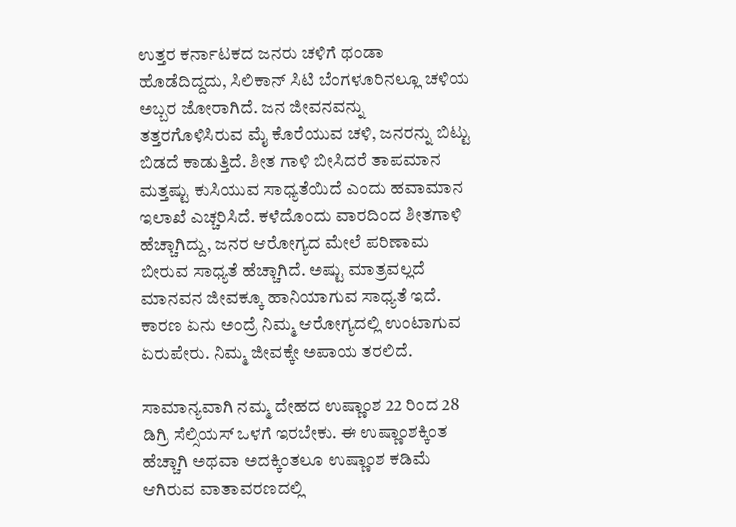ಉತ್ತರ ಕರ್ನಾಟಕದ ಜನರು ಚಳಿಗೆ ಥಂಡಾ ಹೊಡೆದಿದ್ದದು, ಸಿಲಿಕಾನ್ ಸಿಟಿ ಬೆಂಗಳೂರಿನಲ್ಲೂ ಚಳಿಯ ಅಬ್ಬರ ಜೋರಾಗಿದೆ. ಜನ ಜೀವನವನ್ನು ತತ್ತರಗೊಳಿಸಿರುವ ಮೈ ಕೊರೆಯುವ ಚಳಿ, ಜನರನ್ನು ಬಿಟ್ಟು ಬಿಡದೆ ಕಾಡುತ್ತಿದೆ. ಶೀತ ಗಾಳಿ ಬೀಸಿದರೆ ತಾಪಮಾನ ಮತ್ತಷ್ಟು ಕುಸಿಯುವ ಸಾಧ್ಯತೆಯಿದೆ ಎಂದು ಹವಾಮಾನ ಇಲಾಖೆ ಎಚ್ಚರಿಸಿದೆ. ಕಳೆದೊಂದು ವಾರದಿಂದ ಶೀತಗಾಳಿ ಹೆಚ್ಚಾಗಿದ್ದು, ಜನರ ಆರೋಗ್ಯದ ಮೇಲೆ ಪರಿಣಾಮ ಬೀರುವ ಸಾಧ್ಯತೆ ಹೆಚ್ಚಾಗಿದೆ. ಅಷ್ಟು ಮಾತ್ರವಲ್ಲದೆ ಮಾನವನ ಜೀವಕ್ಕೂ ಹಾನಿಯಾಗುವ ಸಾಧ್ಯತೆ ಇದೆ. ಕಾರಣ ಏನು ಅಂದ್ರೆ ನಿಮ್ಮ ಆರೋಗ್ಯದಲ್ಲಿ ಉಂಟಾಗುವ ಏರುಪೇರು. ನಿಮ್ಮ ಜೀವಕ್ಕೇ ಅಪಾಯ ತರಲಿದೆ.

ಸಾಮಾನ್ಯವಾಗಿ ನಮ್ಮ ದೇಹದ ಉಷ್ಣಾಂಶ 22 ರಿಂದ 28 ಡಿಗ್ರಿ ಸೆಲ್ಸಿಯಸ್ ಒಳಗೆ ಇರಬೇಕು. ಈ ಉಷ್ಣಾಂಶಕ್ಕಿಂತ ಹೆಚ್ಚಾಗಿ ಅಥವಾ ಅದಕ್ಕಿಂತಲೂ ಉಷ್ಣಾಂಶ ಕಡಿಮೆ ಆಗಿರುವ ವಾತಾವರಣದಲ್ಲಿ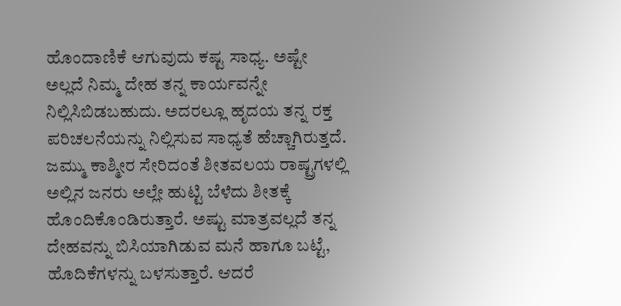ಹೊಂದಾಣಿಕೆ ಆಗುವುದು ಕಷ್ಟ ಸಾಧ್ಯ. ಅಷ್ಟೇ ಅಲ್ಲದೆ ನಿಮ್ಮ ದೇಹ ತನ್ನ ಕಾರ್ಯವನ್ನೇ ನಿಲ್ಲಿಸಿಬಿಡಬಹುದು. ಅದರಲ್ಲೂ ಹೃದಯ ತನ್ನ ರಕ್ತ ಪರಿಚಲನೆಯನ್ನು ನಿಲ್ಲಿಸುವ ಸಾಧ್ಯತೆ ಹೆಚ್ಚಾಗಿರುತ್ತದೆ. ಜಮ್ಮು ಕಾಶ್ಮೀರ ಸೇರಿದಂತೆ ಶೀತವಲಯ ರಾಷ್ಟ್ರಗಳಲ್ಲಿ ಅಲ್ಲಿನ ಜನರು ಅಲ್ಲೇ ಹುಟ್ಟಿ ಬೆಳೆದು ಶೀತಕ್ಕೆ ಹೊಂದಿಕೊಂಡಿರುತ್ತಾರೆ. ಅಷ್ಟು ಮಾತ್ರವಲ್ಲದೆ ತನ್ನ ದೇಹವನ್ನು ಬಿಸಿಯಾಗಿಡುವ ಮನೆ ಹಾಗೂ ಬಟ್ಟೆ, ಹೊದಿಕೆಗಳನ್ನು ಬಳಸುತ್ತಾರೆ. ಆದರೆ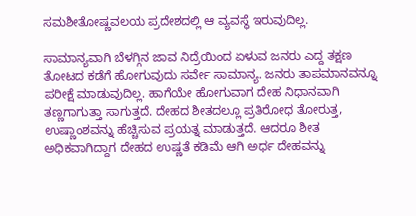ಸಮಶೀತೋಷ್ಣವಲಯ ಪ್ರದೇಶದಲ್ಲಿ ಆ ವ್ಯವಸ್ಥೆ ಇರುವುದಿಲ್ಲ.

ಸಾಮಾನ್ಯವಾಗಿ ಬೆಳಗ್ಗಿನ ಜಾವ ನಿದ್ರೆಯಿಂದ ಏಳುವ ಜನರು ಎದ್ದ ತಕ್ಷಣ ತೋಟದ ಕಡೆಗೆ ಹೋಗುವುದು ಸರ್ವೇ ಸಾಮಾನ್ಯ. ಜನರು ತಾಪಮಾನವನ್ನೂ ಪರೀಕ್ಷೆ ಮಾಡುವುದಿಲ್ಲ. ಹಾಗೆಯೇ ಹೋಗುವಾಗ ದೇಹ ನಿಧಾನವಾಗಿ ತಣ್ಣಗಾಗುತ್ತಾ ಸಾಗುತ್ತದೆ. ದೇಹದ ಶೀತದಲ್ಲೂ ಪ್ರತಿರೋಧ ತೋರುತ್ತ, ಉಷ್ಣಾಂಶವನ್ನು ಹೆಚ್ಚಿಸುವ ಪ್ರಯತ್ನ ಮಾಡುತ್ತದೆ. ಆದರೂ ಶೀತ ಅಧಿಕವಾಗಿದ್ದಾಗ ದೇಹದ ಉಷ್ಣತೆ ಕಡಿಮೆ ಆಗಿ ಅರ್ಧ ದೇಹವನ್ನು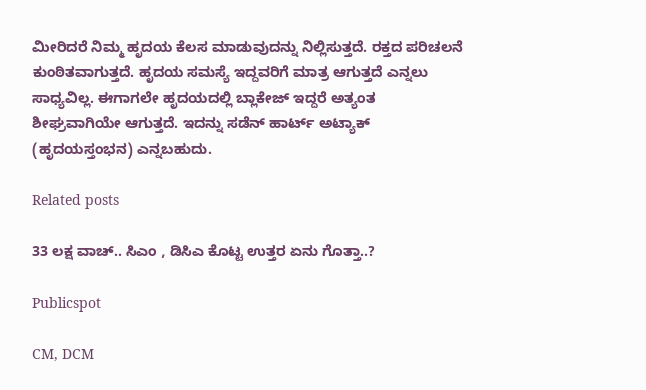ಮೀರಿದರೆ ನಿಮ್ಮ ಹೃದಯ ಕೆಲಸ ಮಾಡುವುದನ್ನು ನಿಲ್ಲಿಸುತ್ತದೆ. ರಕ್ತದ ಪರಿಚಲನೆ ಕುಂಠಿತವಾಗುತ್ತದೆ. ಹೃದಯ ಸಮಸ್ಯೆ ಇದ್ದವರಿಗೆ ಮಾತ್ರ ಆಗುತ್ತದೆ ಎನ್ನಲು ಸಾಧ್ಯವಿಲ್ಲ. ಈಗಾಗಲೇ ಹೃದಯದಲ್ಲಿ ಬ್ಲಾಕೇಜ್ ಇದ್ದರೆ ಅತ್ಯಂತ ಶೀಘ್ರವಾಗಿಯೇ ಆಗುತ್ತದೆ. ಇದನ್ನು ಸಡೆನ್ ಹಾರ್ಟ್ ಅಟ್ಯಾಕ್ (ಹೃದಯಸ್ತಂಭನ) ಎನ್ನಬಹುದು.

Related posts

33 ಲಕ್ಷ ವಾಚ್.. ಸಿಎಂ , ಡಿಸಿಎ ಕೊಟ್ಟ ಉತ್ತರ ಏನು ಗೊತ್ತಾ..?

Publicspot

CM, DCM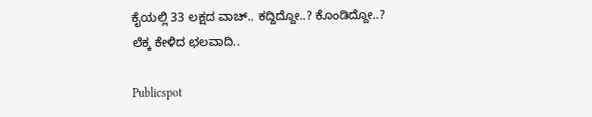ಕೈಯಲ್ಲಿ 33 ಲಕ್ಷದ ವಾಚ್.. ಕದ್ದಿದ್ದೋ..? ಕೊಂಡಿದ್ದೋ..? ಲೆಕ್ಕ ಕೇಳಿದ ಛಲವಾದಿ..

Publicspot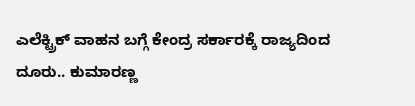ಎಲೆಕ್ಟ್ರಿಕ್‌ ವಾಹನ ಬಗ್ಗೆ ಕೇಂದ್ರ ಸರ್ಕಾರಕ್ಕೆ ರಾಜ್ಯದಿಂದ ದೂರು.. ಕುಮಾರಣ್ಣ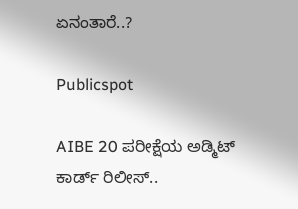ಏನಂತಾರೆ..?

Publicspot

AIBE 20 ಪರೀಕ್ಷೆಯ ಅಡ್ಮಿಟ್‌ ಕಾರ್ಡ್‌ ರಿಲೀಸ್‌‌..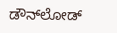ಡೌನ್‌ಲೋಡ್‌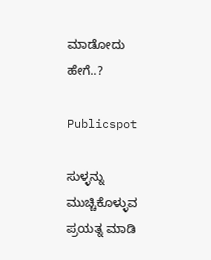ಮಾಡೋದು ಹೇಗೆ..?

Publicspot

ಸುಳ್ಳನ್ನು ಮುಚ್ಚಿಕೊಳ್ಳುವ ಪ್ರಯತ್ನ ಮಾಡಿ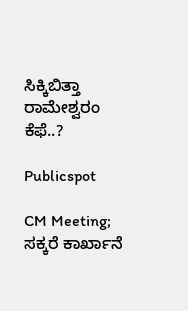ಸಿಕ್ಕಿಬಿತ್ತಾ ರಾಮೇಶ್ವರಂ ಕೆಫೆ..?

Publicspot

CM Meeting; ಸಕ್ಕರೆ ಕಾರ್ಖಾನೆ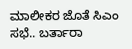ಮಾಲೀಕರ ಜೊತೆ ಸಿಎಂ ಸಭೆ.. ಬರ್ತಾರಾ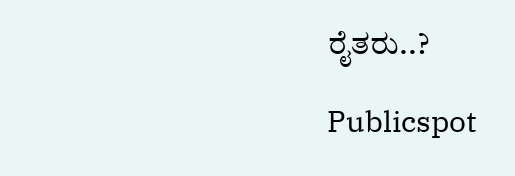ರೈತರು..?

Publicspot